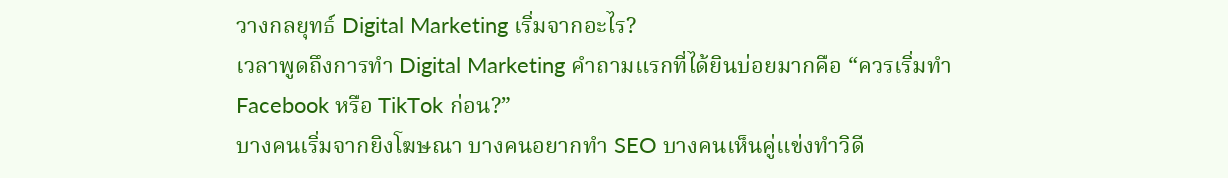วางกลยุทธ์ Digital Marketing เริ่มจากอะไร?
เวลาพูดถึงการทำ Digital Marketing คำถามแรกที่ได้ยินบ่อยมากคือ “ควรเริ่มทำ Facebook หรือ TikTok ก่อน?”
บางคนเริ่มจากยิงโฆษณา บางคนอยากทำ SEO บางคนเห็นคู่แข่งทำวิดี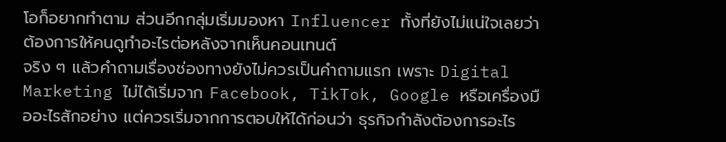โอก็อยากทำตาม ส่วนอีกกลุ่มเริ่มมองหา Influencer ทั้งที่ยังไม่แน่ใจเลยว่าต้องการให้คนดูทำอะไรต่อหลังจากเห็นคอนเทนต์
จริง ๆ แล้วคำถามเรื่องช่องทางยังไม่ควรเป็นคำถามแรก เพราะ Digital Marketing ไม่ได้เริ่มจาก Facebook, TikTok, Google หรือเครื่องมืออะไรสักอย่าง แต่ควรเริ่มจากการตอบให้ได้ก่อนว่า ธุรกิจกำลังต้องการอะไร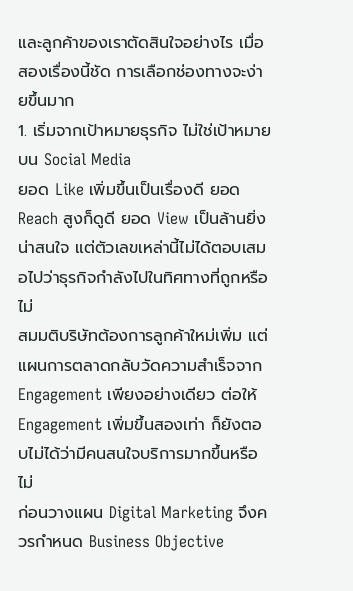และลูกค้าของเราตัดสินใจอย่างไร เมื่อสองเรื่องนี้ชัด การเลือกช่องทางจะง่ายขึ้นมาก
1. เริ่มจากเป้าหมายธุรกิจ ไม่ใช่เป้าหมายบน Social Media
ยอด Like เพิ่มขึ้นเป็นเรื่องดี ยอด Reach สูงก็ดูดี ยอด View เป็นล้านยิ่งน่าสนใจ แต่ตัวเลขเหล่านี้ไม่ได้ตอบเสมอไปว่าธุรกิจกำลังไปในทิศทางที่ถูกหรือไม่
สมมติบริษัทต้องการลูกค้าใหม่เพิ่ม แต่แผนการตลาดกลับวัดความสำเร็จจาก Engagement เพียงอย่างเดียว ต่อให้ Engagement เพิ่มขึ้นสองเท่า ก็ยังตอบไม่ได้ว่ามีคนสนใจบริการมากขึ้นหรือไม่
ก่อนวางแผน Digital Marketing จึงควรกำหนด Business Objective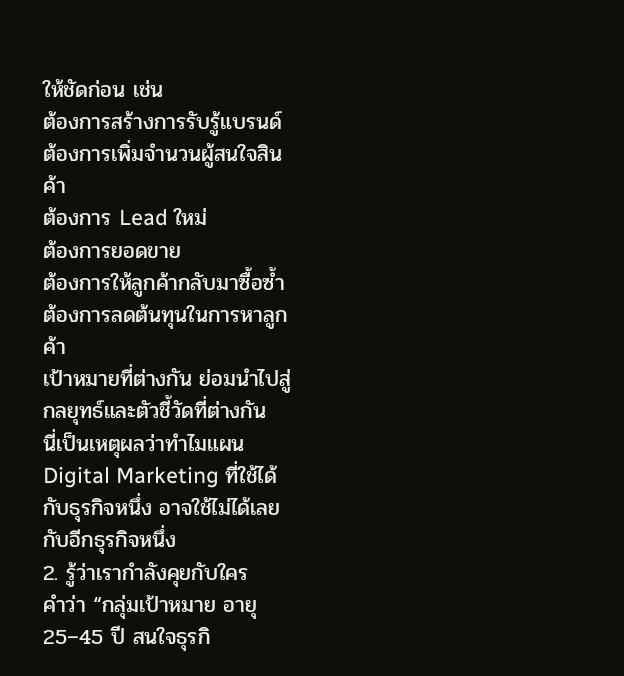ให้ชัดก่อน เช่น
ต้องการสร้างการรับรู้แบรนด์
ต้องการเพิ่มจำนวนผู้สนใจสินค้า
ต้องการ Lead ใหม่
ต้องการยอดขาย
ต้องการให้ลูกค้ากลับมาซื้อซ้ำ
ต้องการลดต้นทุนในการหาลูกค้า
เป้าหมายที่ต่างกัน ย่อมนำไปสู่กลยุทธ์และตัวชี้วัดที่ต่างกัน
นี่เป็นเหตุผลว่าทำไมแผน Digital Marketing ที่ใช้ได้กับธุรกิจหนึ่ง อาจใช้ไม่ได้เลยกับอีกธุรกิจหนึ่ง
2. รู้ว่าเรากำลังคุยกับใคร
คำว่า “กลุ่มเป้าหมาย อายุ 25–45 ปี สนใจธุรกิ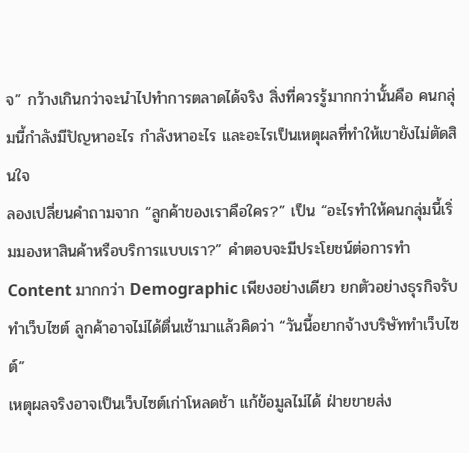จ” กว้างเกินกว่าจะนำไปทำการตลาดได้จริง สิ่งที่ควรรู้มากกว่านั้นคือ คนกลุ่มนี้กำลังมีปัญหาอะไร กำลังหาอะไร และอะไรเป็นเหตุผลที่ทำให้เขายังไม่ตัดสินใจ
ลองเปลี่ยนคำถามจาก “ลูกค้าของเราคือใคร?” เป็น “อะไรทำให้คนกลุ่มนี้เริ่มมองหาสินค้าหรือบริการแบบเรา?” คำตอบจะมีประโยชน์ต่อการทำ Content มากกว่า Demographic เพียงอย่างเดียว ยกตัวอย่างธุรกิจรับทำเว็บไซต์ ลูกค้าอาจไม่ได้ตื่นเช้ามาแล้วคิดว่า “วันนี้อยากจ้างบริษัททำเว็บไซต์”
เหตุผลจริงอาจเป็นเว็บไซต์เก่าโหลดช้า แก้ข้อมูลไม่ได้ ฝ่ายขายส่ง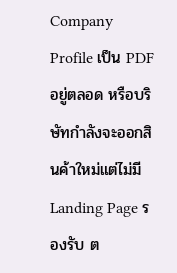Company Profile เป็น PDF อยู่ตลอด หรือบริษัทกำลังจะออกสินค้าใหม่แต่ไม่มี Landing Page รองรับ ต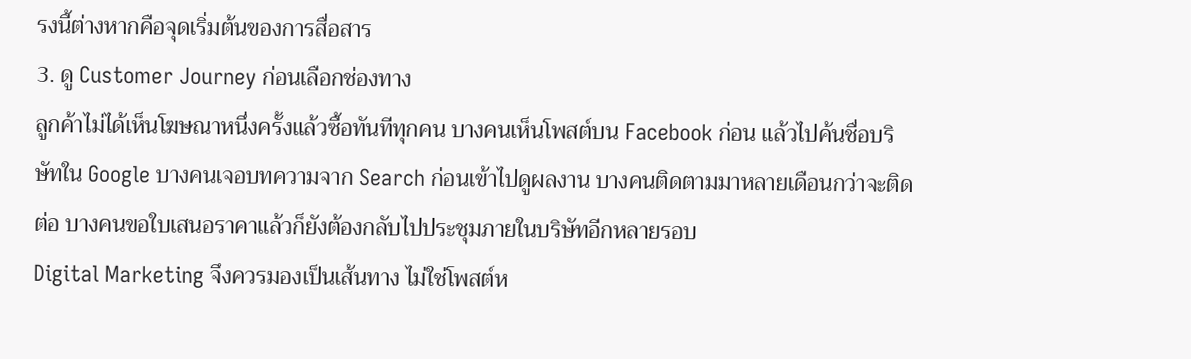รงนี้ต่างหากคือจุดเริ่มต้นของการสื่อสาร
3. ดู Customer Journey ก่อนเลือกช่องทาง
ลูกค้าไม่ได้เห็นโฆษณาหนึ่งครั้งแล้วซื้อทันทีทุกคน บางคนเห็นโพสต์บน Facebook ก่อน แล้วไปค้นชื่อบริษัทใน Google บางคนเจอบทความจาก Search ก่อนเข้าไปดูผลงาน บางคนติดตามมาหลายเดือนกว่าจะติดต่อ บางคนขอใบเสนอราคาแล้วก็ยังต้องกลับไปประชุมภายในบริษัทอีกหลายรอบ
Digital Marketing จึงควรมองเป็นเส้นทาง ไม่ใช่โพสต์ห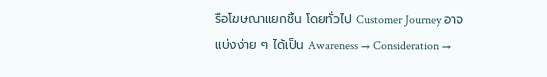รือโฆษณาแยกชิ้น โดยทั่วไป Customer Journey อาจแบ่งง่าย ๆ ได้เป็น Awareness → Consideration →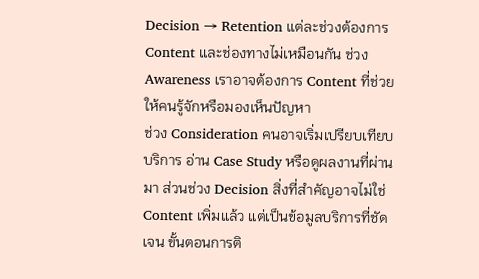Decision → Retention แต่ละช่วงต้องการ Content และช่องทางไม่เหมือนกัน ช่วง Awareness เราอาจต้องการ Content ที่ช่วยให้คนรู้จักหรือมองเห็นปัญหา
ช่วง Consideration คนอาจเริ่มเปรียบเทียบบริการ อ่าน Case Study หรือดูผลงานที่ผ่านมา ส่วนช่วง Decision สิ่งที่สำคัญอาจไม่ใช่ Content เพิ่มแล้ว แต่เป็นข้อมูลบริการที่ชัดเจน ขั้นตอนการติ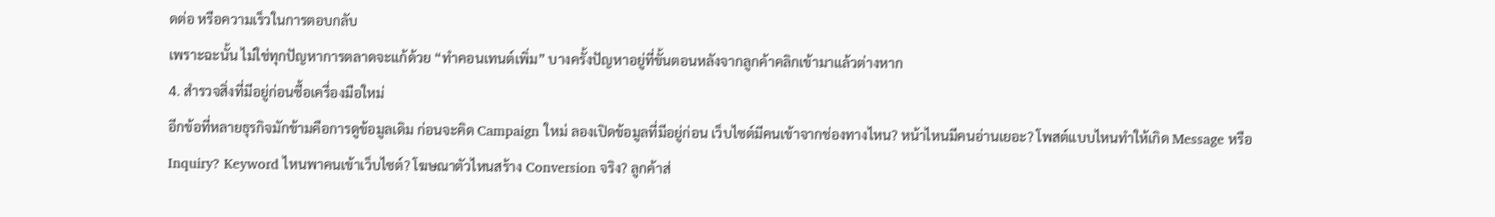ดต่อ หรือความเร็วในการตอบกลับ
เพราะฉะนั้น ไม่ใช่ทุกปัญหาการตลาดจะแก้ด้วย “ทำคอนเทนต์เพิ่ม” บางครั้งปัญหาอยู่ที่ขั้นตอนหลังจากลูกค้าคลิกเข้ามาแล้วต่างหาก
4. สำรวจสิ่งที่มีอยู่ก่อนซื้อเครื่องมือใหม่
อีกข้อที่หลายธุรกิจมักข้ามคือการดูข้อมูลเดิม ก่อนจะคิด Campaign ใหม่ ลองเปิดข้อมูลที่มีอยู่ก่อน เว็บไซต์มีคนเข้าจากช่องทางไหน? หน้าไหนมีคนอ่านเยอะ? โพสต์แบบไหนทำให้เกิด Message หรือ Inquiry? Keyword ไหนพาคนเข้าเว็บไซต์? โฆษณาตัวไหนสร้าง Conversion จริง? ลูกค้าส่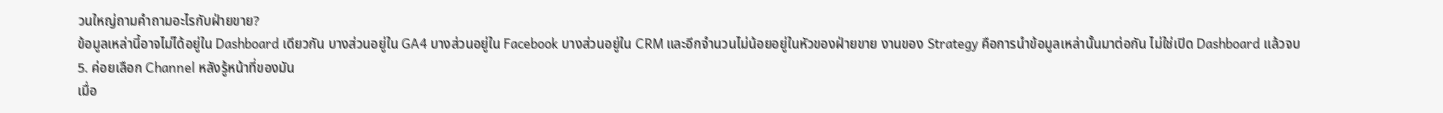วนใหญ่ถามคำถามอะไรกับฝ่ายขาย?
ข้อมูลเหล่านี้อาจไม่ได้อยู่ใน Dashboard เดียวกัน บางส่วนอยู่ใน GA4 บางส่วนอยู่ใน Facebook บางส่วนอยู่ใน CRM และอีกจำนวนไม่น้อยอยู่ในหัวของฝ่ายขาย งานของ Strategy คือการนำข้อมูลเหล่านั้นมาต่อกัน ไม่ใช่เปิด Dashboard แล้วจบ
5. ค่อยเลือก Channel หลังรู้หน้าที่ของมัน
เมื่อ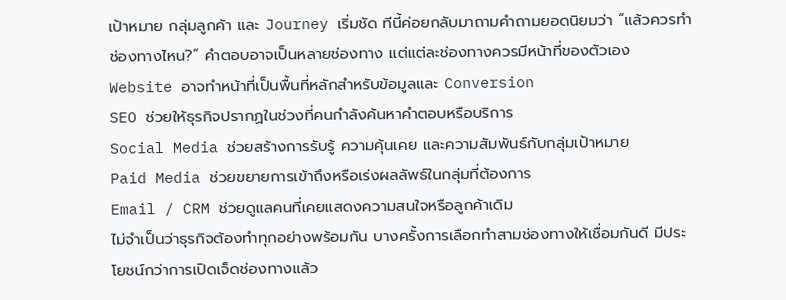เป้าหมาย กลุ่มลูกค้า และ Journey เริ่มชัด ทีนี้ค่อยกลับมาถามคำถามยอดนิยมว่า “แล้วควรทำช่องทางไหน?” คำตอบอาจเป็นหลายช่องทาง แต่แต่ละช่องทางควรมีหน้าที่ของตัวเอง
Website อาจทำหน้าที่เป็นพื้นที่หลักสำหรับข้อมูลและ Conversion
SEO ช่วยให้ธุรกิจปรากฏในช่วงที่คนกำลังค้นหาคำตอบหรือบริการ
Social Media ช่วยสร้างการรับรู้ ความคุ้นเคย และความสัมพันธ์กับกลุ่มเป้าหมาย
Paid Media ช่วยขยายการเข้าถึงหรือเร่งผลลัพธ์ในกลุ่มที่ต้องการ
Email / CRM ช่วยดูแลคนที่เคยแสดงความสนใจหรือลูกค้าเดิม
ไม่จำเป็นว่าธุรกิจต้องทำทุกอย่างพร้อมกัน บางครั้งการเลือกทำสามช่องทางให้เชื่อมกันดี มีประโยชน์กว่าการเปิดเจ็ดช่องทางแล้ว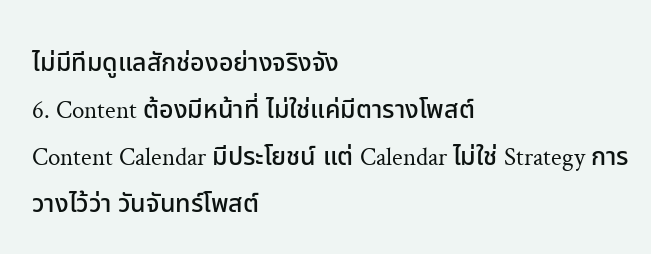ไม่มีทีมดูแลสักช่องอย่างจริงจัง
6. Content ต้องมีหน้าที่ ไม่ใช่แค่มีตารางโพสต์
Content Calendar มีประโยชน์ แต่ Calendar ไม่ใช่ Strategy การวางไว้ว่า วันจันทร์โพสต์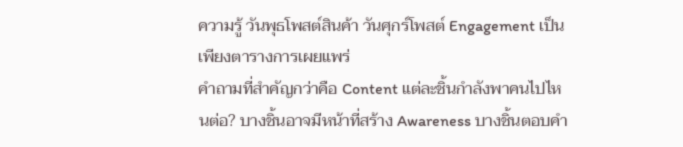ความรู้ วันพุธโพสต์สินค้า วันศุกร์โพสต์ Engagement เป็นเพียงตารางการเผยแพร่
คำถามที่สำคัญกว่าคือ Content แต่ละชิ้นกำลังพาคนไปไหนต่อ? บางชิ้นอาจมีหน้าที่สร้าง Awareness บางชิ้นตอบคำ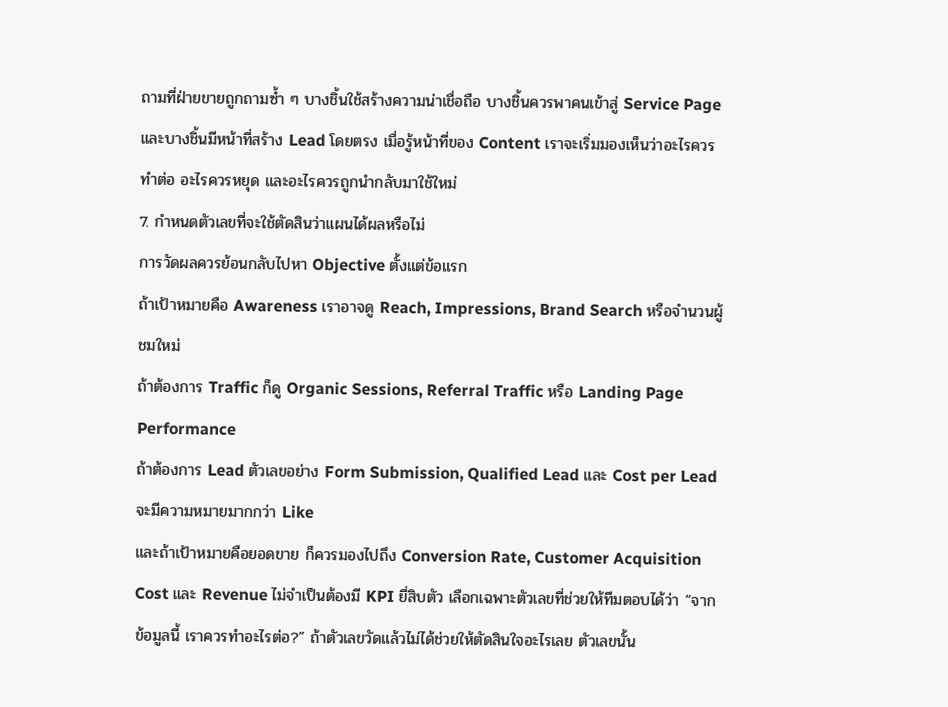ถามที่ฝ่ายขายถูกถามซ้ำ ๆ บางชิ้นใช้สร้างความน่าเชื่อถือ บางชิ้นควรพาคนเข้าสู่ Service Page และบางชิ้นมีหน้าที่สร้าง Lead โดยตรง เมื่อรู้หน้าที่ของ Content เราจะเริ่มมองเห็นว่าอะไรควรทำต่อ อะไรควรหยุด และอะไรควรถูกนำกลับมาใช้ใหม่
7. กำหนดตัวเลขที่จะใช้ตัดสินว่าแผนได้ผลหรือไม่
การวัดผลควรย้อนกลับไปหา Objective ตั้งแต่ข้อแรก
ถ้าเป้าหมายคือ Awareness เราอาจดู Reach, Impressions, Brand Search หรือจำนวนผู้ชมใหม่
ถ้าต้องการ Traffic ก็ดู Organic Sessions, Referral Traffic หรือ Landing Page Performance
ถ้าต้องการ Lead ตัวเลขอย่าง Form Submission, Qualified Lead และ Cost per Lead จะมีความหมายมากกว่า Like
และถ้าเป้าหมายคือยอดขาย ก็ควรมองไปถึง Conversion Rate, Customer Acquisition Cost และ Revenue ไม่จำเป็นต้องมี KPI ยี่สิบตัว เลือกเฉพาะตัวเลขที่ช่วยให้ทีมตอบได้ว่า “จากข้อมูลนี้ เราควรทำอะไรต่อ?” ถ้าตัวเลขวัดแล้วไม่ได้ช่วยให้ตัดสินใจอะไรเลย ตัวเลขนั้น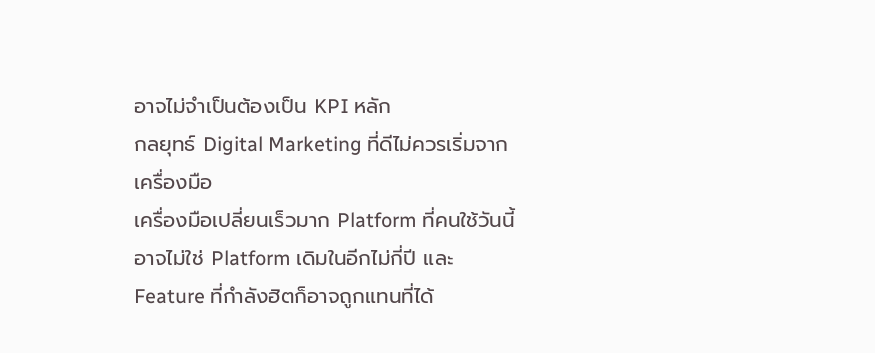อาจไม่จำเป็นต้องเป็น KPI หลัก
กลยุทธ์ Digital Marketing ที่ดีไม่ควรเริ่มจากเครื่องมือ
เครื่องมือเปลี่ยนเร็วมาก Platform ที่คนใช้วันนี้อาจไม่ใช่ Platform เดิมในอีกไม่กี่ปี และ Feature ที่กำลังฮิตก็อาจถูกแทนที่ได้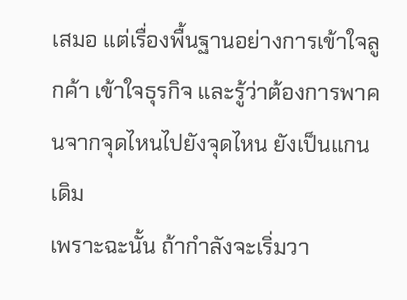เสมอ แต่เรื่องพื้นฐานอย่างการเข้าใจลูกค้า เข้าใจธุรกิจ และรู้ว่าต้องการพาคนจากจุดไหนไปยังจุดไหน ยังเป็นแกนเดิม
เพราะฉะนั้น ถ้ากำลังจะเริ่มวา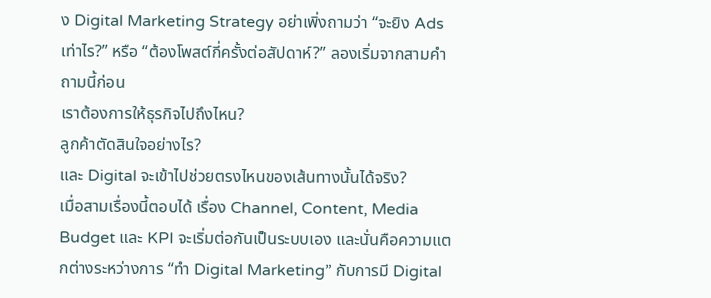ง Digital Marketing Strategy อย่าเพิ่งถามว่า “จะยิง Ads เท่าไร?” หรือ “ต้องโพสต์กี่ครั้งต่อสัปดาห์?” ลองเริ่มจากสามคำถามนี้ก่อน
เราต้องการให้ธุรกิจไปถึงไหน?
ลูกค้าตัดสินใจอย่างไร?
และ Digital จะเข้าไปช่วยตรงไหนของเส้นทางนั้นได้จริง?
เมื่อสามเรื่องนี้ตอบได้ เรื่อง Channel, Content, Media Budget และ KPI จะเริ่มต่อกันเป็นระบบเอง และนั่นคือความแตกต่างระหว่างการ “ทำ Digital Marketing” กับการมี Digital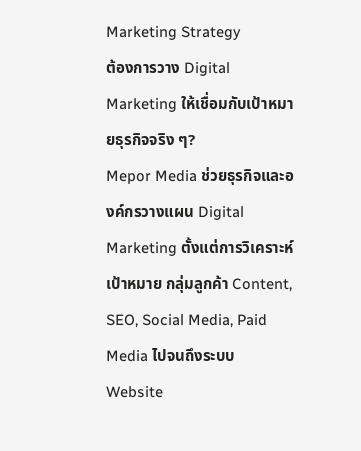Marketing Strategy
ต้องการวาง Digital Marketing ให้เชื่อมกับเป้าหมายธุรกิจจริง ๆ?
Mepor Media ช่วยธุรกิจและองค์กรวางแผน Digital Marketing ตั้งแต่การวิเคราะห์เป้าหมาย กลุ่มลูกค้า Content, SEO, Social Media, Paid Media ไปจนถึงระบบ Website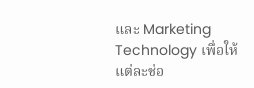และ Marketing Technology เพื่อให้แต่ละช่อ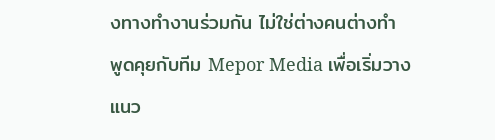งทางทำงานร่วมกัน ไม่ใช่ต่างคนต่างทำ
พูดคุยกับทีม Mepor Media เพื่อเริ่มวางแนว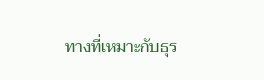ทางที่เหมาะกับธุร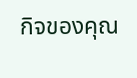กิจของคุณ